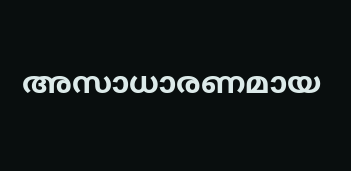അസാധാരണമായ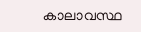കാലാവസ്ഥ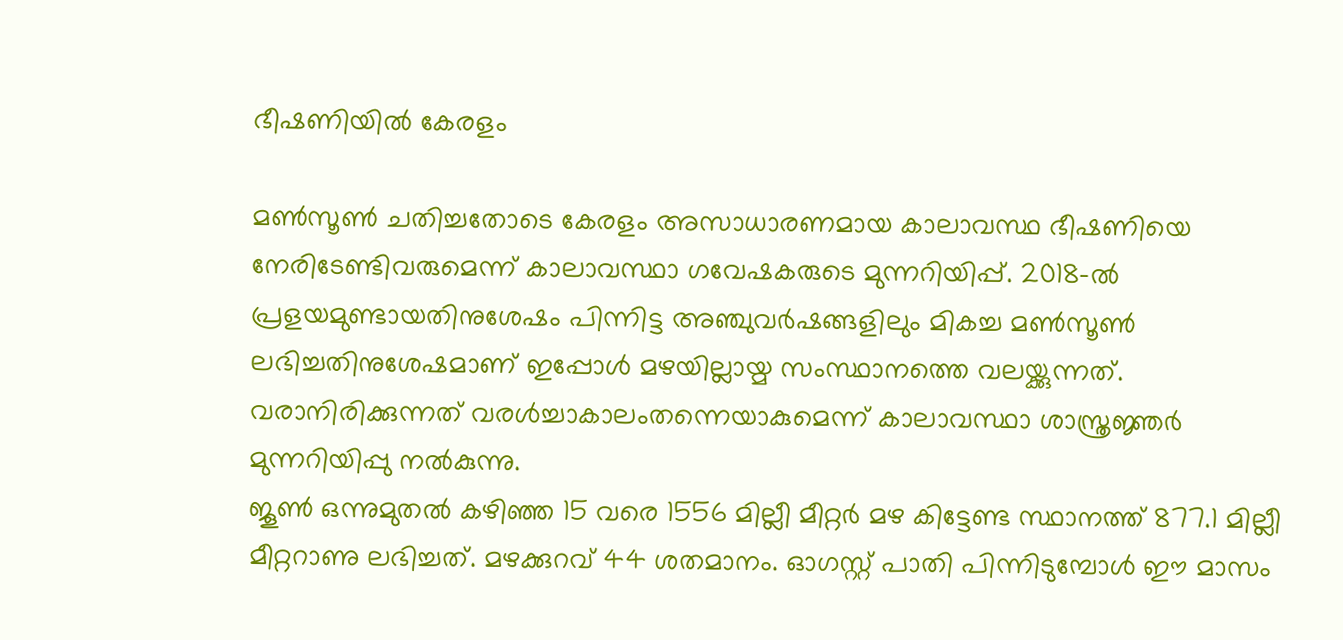ഭീഷണിയില്‍ കേരളം

മണ്‍സൂണ്‍ ചതിച്ചതോടെ കേരളം അസാധാരണമായ കാലാവസ്ഥ ഭീഷണിയെ നേരിടേണ്ടിവരുമെന്ന് കാലാവസ്ഥാ ഗവേഷകരുടെ മുന്നറിയിപ്പ്. 2018-ല്‍ പ്രളയമുണ്ടായതിനുശേഷം പിന്നിട്ട അഞ്ചുവര്‍ഷങ്ങളിലും മികച്ച മണ്‍സൂണ്‍ ലഭിച്ചതിനുശേഷമാണ് ഇപ്പോള്‍ മഴയില്ലായ്മ സംസ്ഥാനത്തെ വലയ്ക്കുന്നത്. വരാനിരിക്കുന്നത് വരള്‍ച്ചാകാലംതന്നെയാകുമെന്ന് കാലാവസ്ഥാ ശാസ്ത്രജ്ഞര്‍ മുന്നറിയിപ്പു നല്‍കുന്നു.
ജൂണ്‍ ഒന്നുമുതല്‍ കഴിഞ്ഞ 15 വരെ 1556 മില്ലീ മീറ്റര്‍ മഴ കിട്ടേണ്ട സ്ഥാനത്ത് 877.1 മില്ലീ മീറ്ററാണു ലഭിച്ചത്. മഴക്കുറവ് 44 ശതമാനം. ഓഗസ്റ്റ് പാതി പിന്നിടുമ്പോള്‍ ഈ മാസം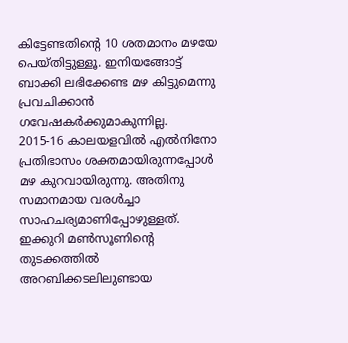കിട്ടേണ്ടതിന്റെ 10 ശതമാനം മഴയേ പെയ്തിട്ടുള്ളൂ. ഇനിയങ്ങോട്ട് ബാക്കി ലഭിക്കേണ്ട മഴ കിട്ടുമെന്നു പ്രവചിക്കാന്‍ ഗവേഷകര്‍ക്കുമാകുന്നില്ല.
2015-16 കാലയളവില്‍ എല്‍നിനോ പ്രതിഭാസം ശക്തമായിരുന്നപ്പോള്‍ മഴ കുറവായിരുന്നു. അതിനു സമാനമായ വരള്‍ച്ചാ സാഹചര്യമാണിപ്പോഴുള്ളത്. ഇക്കുറി മണ്‍സൂണിന്റെ തുടക്കത്തില്‍ അറബിക്കടലിലുണ്ടായ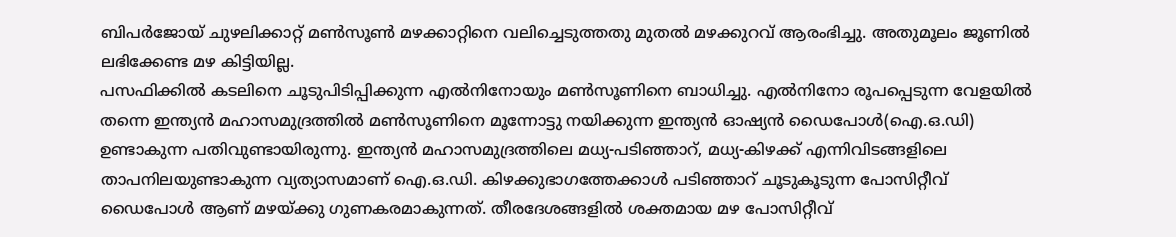ബിപര്‍ജോയ് ചുഴലിക്കാറ്റ് മണ്‍സൂണ്‍ മഴക്കാറ്റിനെ വലിച്ചെടുത്തതു മുതല്‍ മഴക്കുറവ് ആരംഭിച്ചു. അതുമൂലം ജൂണില്‍ ലഭിക്കേണ്ട മഴ കിട്ടിയില്ല.
പസഫിക്കില്‍ കടലിനെ ചൂടുപിടിപ്പിക്കുന്ന എല്‍നിനോയും മണ്‍സൂണിനെ ബാധിച്ചു. എല്‍നിനോ രൂപപ്പെടുന്ന വേളയില്‍ തന്നെ ഇന്ത്യന്‍ മഹാസമുദ്രത്തില്‍ മണ്‍സൂണിനെ മൂന്നോട്ടു നയിക്കുന്ന ഇന്ത്യന്‍ ഓഷ്യന്‍ ഡൈപോള്‍(ഐ.ഒ.ഡി) ഉണ്ടാകുന്ന പതിവുണ്ടായിരുന്നു. ഇന്ത്യന്‍ മഹാസമുദ്രത്തിലെ മധ്യ-പടിഞ്ഞാറ്, മധ്യ-കിഴക്ക് എന്നിവിടങ്ങളിലെ താപനിലയുണ്ടാകുന്ന വ്യത്യാസമാണ് ഐ.ഒ.ഡി. കിഴക്കുഭാഗത്തേക്കാള്‍ പടിഞ്ഞാറ് ചൂടുകൂടുന്ന പോസിറ്റീവ് ഡൈപോള്‍ ആണ് മഴയ്ക്കു ഗുണകരമാകുന്നത്. തീരദേശങ്ങളില്‍ ശക്തമായ മഴ പോസിറ്റീവ്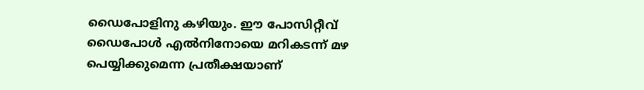ഡൈപോളിനു കഴിയും. ഈ പോസിറ്റീവ് ഡൈപോള്‍ എല്‍നിനോയെ മറികടന്ന് മഴ പെയ്യിക്കുമെന്ന പ്രതീക്ഷയാണ്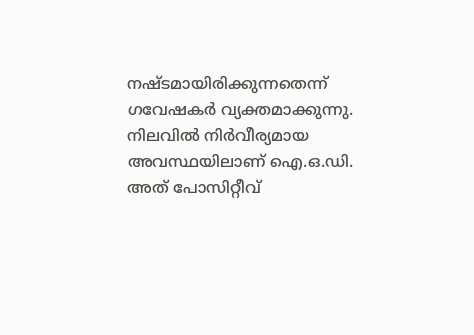നഷ്ടമായിരിക്കുന്നതെന്ന് ഗവേഷകര്‍ വ്യക്തമാക്കുന്നു.
നിലവില്‍ നിര്‍വീര്യമായ അവസ്ഥയിലാണ് ഐ.ഒ.ഡി. അത് പോസിറ്റീവ്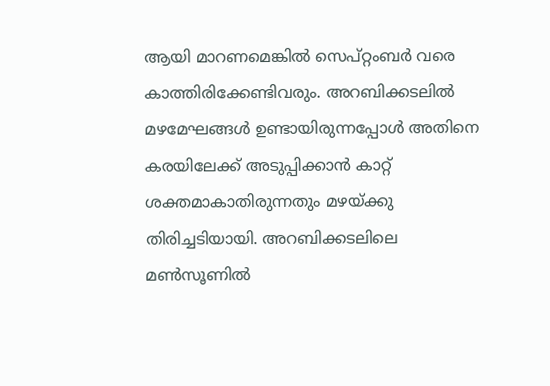ആയി മാറണമെങ്കില്‍ സെപ്റ്റംബര്‍ വരെ കാത്തിരിക്കേണ്ടിവരും. അറബിക്കടലില്‍ മഴമേഘങ്ങള്‍ ഉണ്ടായിരുന്നപ്പോള്‍ അതിനെ കരയിലേക്ക് അടുപ്പിക്കാന്‍ കാറ്റ് ശക്തമാകാതിരുന്നതും മഴയ്ക്കു തിരിച്ചടിയായി. അറബിക്കടലിലെ മണ്‍സൂണില്‍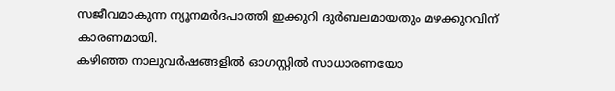സജീവമാകുന്ന ന്യൂനമര്‍ദപാത്തി ഇക്കുറി ദുര്‍ബലമായതും മഴക്കുറവിന് കാരണമായി.
കഴിഞ്ഞ നാലുവര്‍ഷങ്ങളില്‍ ഓഗസ്റ്റില്‍ സാധാരണയോ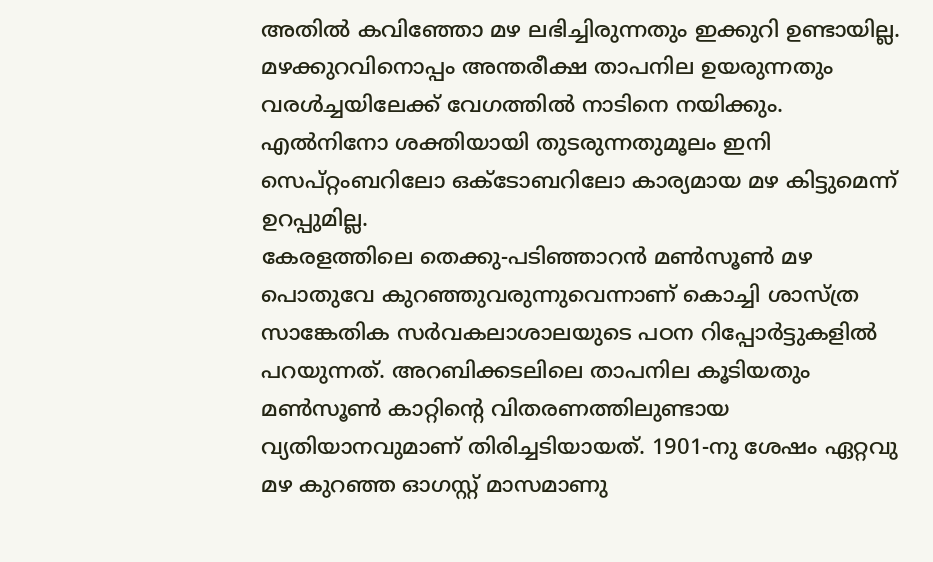അതില്‍ കവിഞ്ഞോ മഴ ലഭിച്ചിരുന്നതും ഇക്കുറി ഉണ്ടായില്ല. മഴക്കുറവിനൊപ്പം അന്തരീക്ഷ താപനില ഉയരുന്നതും വരള്‍ച്ചയിലേക്ക് വേഗത്തില്‍ നാടിനെ നയിക്കും. എല്‍നിനോ ശക്തിയായി തുടരുന്നതുമൂലം ഇനി സെപ്റ്റംബറിലോ ഒക്ടോബറിലോ കാര്യമായ മഴ കിട്ടുമെന്ന് ഉറപ്പുമില്ല.
കേരളത്തിലെ തെക്കു-പടിഞ്ഞാറന്‍ മണ്‍സൂണ്‍ മഴ പൊതുവേ കുറഞ്ഞുവരുന്നുവെന്നാണ് കൊച്ചി ശാസ്ത്ര സാങ്കേതിക സര്‍വകലാശാലയുടെ പഠന റിപ്പോര്‍ട്ടുകളില്‍ പറയുന്നത്. അറബിക്കടലിലെ താപനില കൂടിയതും മണ്‍സൂണ്‍ കാറ്റിന്റെ വിതരണത്തിലുണ്ടായ വ്യതിയാനവുമാണ് തിരിച്ചടിയായത്. 1901-നു ശേഷം ഏറ്റവു മഴ കുറഞ്ഞ ഓഗസ്റ്റ് മാസമാണു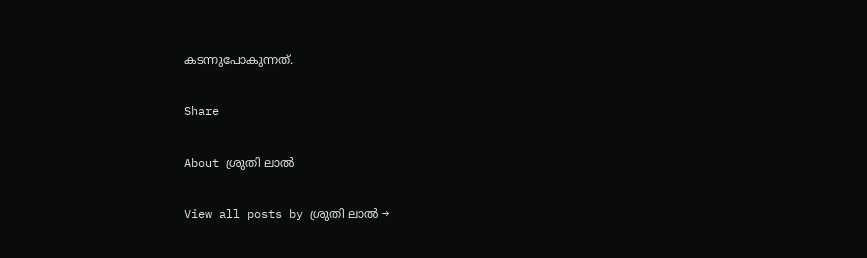കടന്നുപോകുന്നത്.

Share

About ശ്രുതി ലാൽ

View all posts by ശ്രുതി ലാൽ →